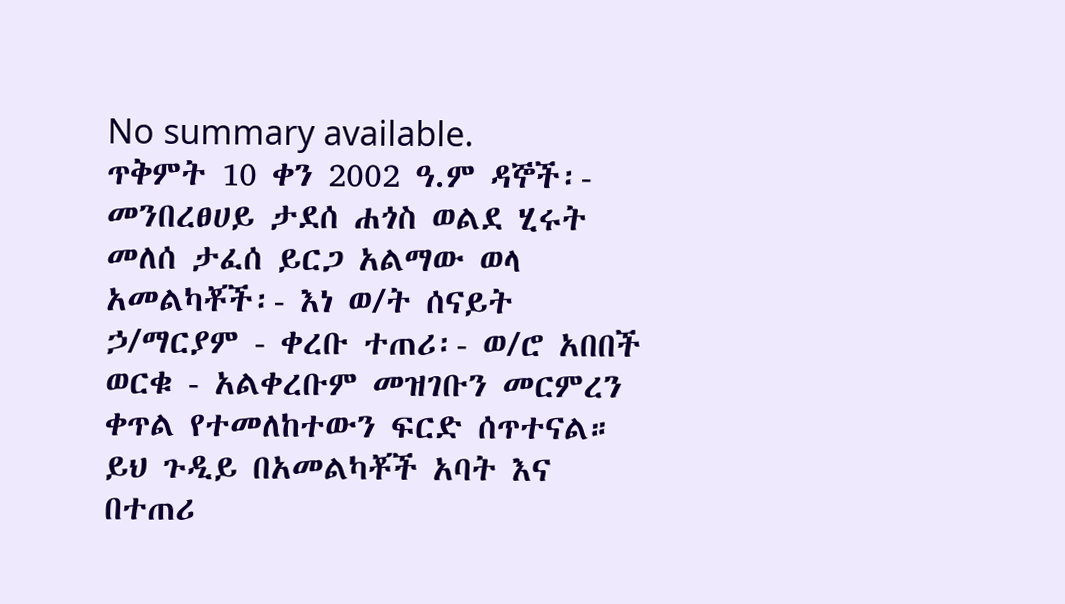No summary available.
ጥቅምት 10 ቀን 2002 ዓ.ም ዳኞች፡- መንበረፀሀይ ታደሰ ሐጎስ ወልደ ሂሩት መለሰ ታፈሰ ይርጋ አልማው ወላ አመልካቾች፡- እነ ወ/ት ሰናይት ኃ/ማርያም - ቀረቡ ተጠሪ፡- ወ/ሮ አበበች ወርቁ - አልቀረቡም መዝገቡን መርምረን ቀጥል የተመለከተውን ፍርድ ሰጥተናል።
ይህ ጉዲይ በአመልካቾች አባት እና በተጠሪ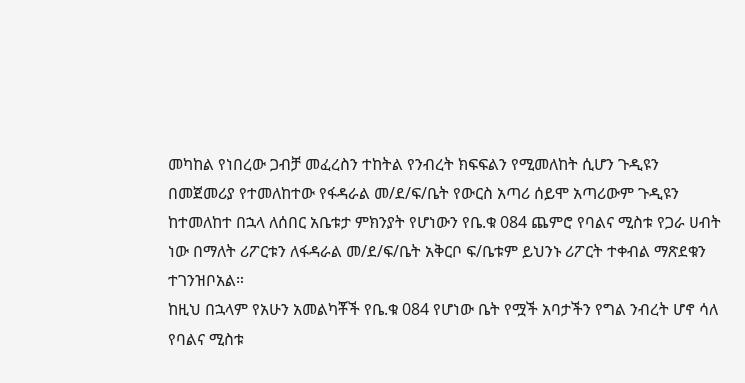መካከል የነበረው ጋብቻ መፈረስን ተከትል የንብረት ክፍፍልን የሚመለከት ሲሆን ጉዲዩን በመጀመሪያ የተመለከተው የፋዳራል መ/ደ/ፍ/ቤት የውርስ አጣሪ ሰይሞ አጣሪውም ጉዲዩን ከተመለከተ በኋላ ለሰበር አቤቱታ ምክንያት የሆነውን የቤ.ቁ 084 ጨምሮ የባልና ሚስቱ የጋራ ሀብት ነው በማለት ሪፖርቱን ለፋዳራል መ/ደ/ፍ/ቤት አቅርቦ ፍ/ቤቱም ይህንኑ ሪፖርት ተቀብል ማጽደቁን ተገንዝቦአል።
ከዚህ በኋላም የአሁን አመልካቾች የቤ.ቁ 084 የሆነው ቤት የሟች አባታችን የግል ንብረት ሆኖ ሳለ የባልና ሚስቱ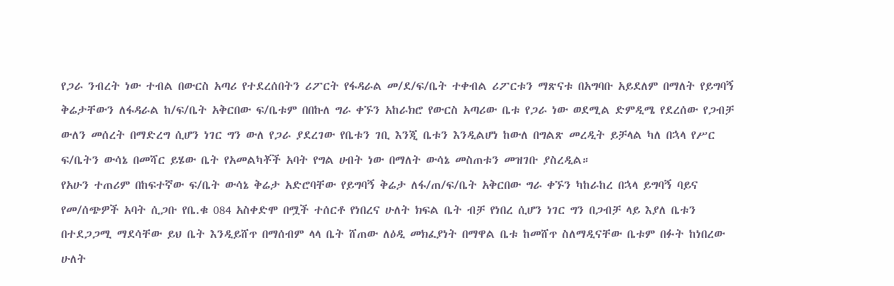የጋራ ንብረት ነው ተብል በውርስ አጣሪ የተደረሰበትን ሪፖርት የፋዳራል መ/ደ/ፍ/ቤት ተቀብል ሪፖርቱን ማጽናቱ በአግባቡ አይደለም በማለት የይግባኝ ቅሬታቸውን ለፋዳራል ከ/ፍ/ቤት አቅርበው ፍ/ቤቱም በበኩለ ግራ ቀኙን አከራክሮ የውርስ አጣሪው ቤቱ የጋራ ነው ወደሚል ድምዲሜ የደረሰው የጋብቻ ውለን መሰረት በማድረግ ሲሆን ነገር ግን ውለ የጋራ ያደረገው የቤቱን ገቢ እንጂ ቤቱን እንዲልሆነ ከውለ በግልጽ መረዲት ይቻላል ካለ በኋላ የሥር ፍ/ቤትን ውሳኔ በመሻር ይሄው ቤት የአመልካቾች አባት የግል ሀብት ነው በማለት ውሳኔ መስጠቱን መዝገቡ ያስረዲል።
የአሁን ተጠሪም በከፍተኛው ፍ/ቤት ውሳኔ ቅሬታ አድሮባቸው የይግባኝ ቅሬታ ለፋ/ጠ/ፍ/ቤት አቅርበው ግራ ቀኙን ካከራከረ በኋላ ይግባኝ ባይና የመ/ሰጭዎች አባት ሲጋቡ የቤ.ቁ 084 አስቀድሞ በሟች ተሰርቶ የነበረና ሁለት ክፍል ቤት ብቻ የነበረ ሲሆን ነገር ግን በጋብቻ ላይ እያለ ቤቱን በተደጋጋሚ ማደሳቸው ይህ ቤት እንዲይሸጥ በማሰብም ላላ ቤት ሸጠው ለዕዲ መክፈያነት በማዋል ቤቱ ከመሸጥ ስለማዲናቸው ቤቱም በፉት ከነበረው ሁለት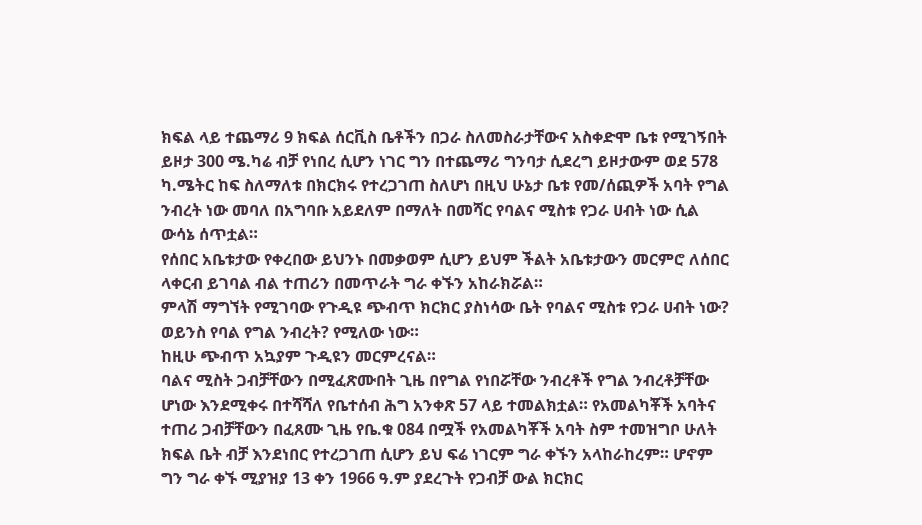ክፍል ላይ ተጨማሪ 9 ክፍል ሰርቪስ ቤቶችን በጋራ ስለመስራታቸውና አስቀድሞ ቤቱ የሚገኝበት ይዞታ 300 ሜ.ካሬ ብቻ የነበረ ሲሆን ነገር ግን በተጨማሪ ግንባታ ሲደረግ ይዞታውም ወደ 578 ካ.ሜትር ከፍ ስለማለቱ በክርክሩ የተረጋገጠ ስለሆነ በዚህ ሁኔታ ቤቱ የመ/ሰጪዎች አባት የግል ንብረት ነው መባለ በአግባቡ አይደለም በማለት በመሻር የባልና ሚስቱ የጋራ ሀብት ነው ሲል ውሳኔ ሰጥቷል።
የሰበር አቤቱታው የቀረበው ይህንኑ በመቃወም ሲሆን ይህም ችልት አቤቱታውን መርምሮ ለሰበር ላቀርብ ይገባል ብል ተጠሪን በመጥራት ግራ ቀኙን አከራክሯል።
ምላሽ ማግኘት የሚገባው የጉዲዩ ጭብጥ ክርክር ያስነሳው ቤት የባልና ሚስቱ የጋራ ሀብት ነው? ወይንስ የባል የግል ንብረት? የሚለው ነው።
ከዚሁ ጭብጥ አኳያም ጉዲዩን መርምረናል።
ባልና ሚስት ጋብቻቸውን በሚፈጽሙበት ጊዜ በየግል የነበሯቸው ንብረቶች የግል ንብረቶቻቸው ሆነው እንደሚቀሩ በተሻሻለ የቤተሰብ ሕግ አንቀጽ 57 ላይ ተመልክቷል። የአመልካቾች አባትና ተጠሪ ጋብቻቸውን በፈጸሙ ጊዜ የቤ.ቁ 084 በሟች የአመልካቾች አባት ስም ተመዝግቦ ሁለት ክፍል ቤት ብቻ እንደነበር የተረጋገጠ ሲሆን ይህ ፍሬ ነገርም ግራ ቀኙን አላከራከረም። ሆኖም ግን ግራ ቀኙ ሚያዝያ 13 ቀን 1966 ዓ.ም ያደረጉት የጋብቻ ውል ክርክር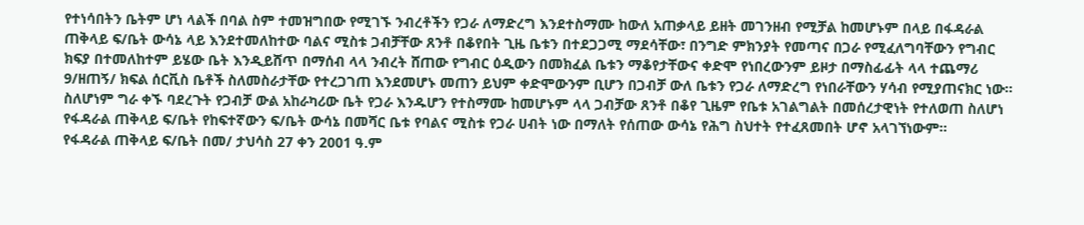የተነሳበትን ቤትም ሆነ ላልች በባል ስም ተመዝግበው የሚገኙ ንብረቶችን የጋራ ለማድረግ እንደተስማሙ ከውለ አጠቃላይ ይዘት መገንዘብ የሚቻል ከመሆኑም በላይ በፋዳራል ጠቅላይ ፍ/ቤት ውሳኔ ላይ እንደተመለከተው ባልና ሚስቱ ጋብቻቸው ጸንቶ በቆየበት ጊዜ ቤቱን በተደጋጋሚ ማደሳቸው፣ በንግድ ምክንያት የመጣና በጋራ የሚፈለግባቸውን የግብር ክፍያ በተመለከተም ይሄው ቤት እንዲይሸጥ በማሰብ ላላ ንብረት ሸጠው የግብር ዕዲውን በመክፈል ቤቱን ማቆየታቸውና ቀድሞ የነበረውንም ይዞታ በማስፊፊት ላላ ተጨማሪ 9/ዘጠኝ/ ክፍል ሰርቪስ ቤቶች ስለመስራታቸው የተረጋገጠ እንደመሆኑ መጠን ይህም ቀድሞውንም ቢሆን በጋብቻ ውለ ቤቱን የጋራ ለማድረግ የነበራቸውን ሃሳብ የሚያጠናክር ነው።
ስለሆነም ግራ ቀኙ ባደረጉት የጋብቻ ውል አከራካሪው ቤት የጋራ እንዱሆን የተስማሙ ከመሆኑም ላላ ጋብቻው ጸንቶ በቆየ ጊዜም የቤቱ አገልግልት በመሰረታዊነት የተለወጠ ስለሆነ የፋዳራል ጠቅላይ ፍ/ቤት የከፍተኛውን ፍ/ቤት ውሳኔ በመሻር ቤቱ የባልና ሚስቱ የጋራ ሀብት ነው በማለት የሰጠው ውሳኔ የሕግ ስህተት የተፈጸመበት ሆኖ አላገኘነውም።
የፋዳራል ጠቅላይ ፍ/ቤት በመ/ ታህሳስ 27 ቀን 2001 ዓ.ም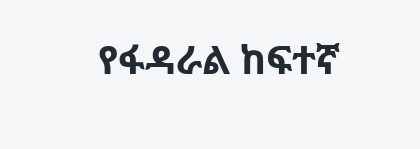የፋዳራል ከፍተኛ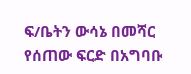ፍ/ቤትን ውሳኔ በመሻር የሰጠው ፍርድ በአግባቡ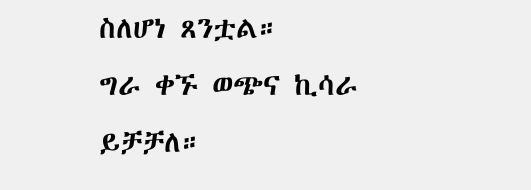ስለሆነ ጸንቷል።
ግራ ቀኙ ወጭና ኪሳራ ይቻቻለ።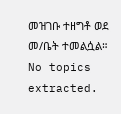መዝገቡ ተዘግቶ ወደ መ/ቤት ተመልሷል።
No topics extracted.